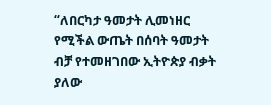“ለበርካታ ዓመታት ሊመነዘር የሚችል ውጤት በሰባት ዓመታት ብቻ የተመዘገበው ኢትዮጵያ ብቃት ያለው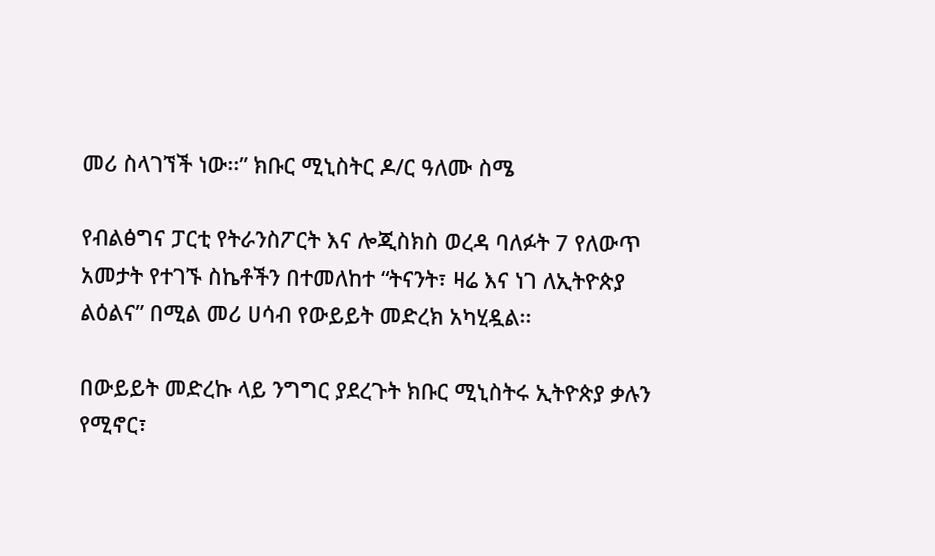መሪ ስላገኘች ነው፡፡” ክቡር ሚኒስትር ዶ/ር ዓለሙ ስሜ

የብልፅግና ፓርቲ የትራንስፖርት እና ሎጂስክስ ወረዳ ባለፉት 7 የለውጥ አመታት የተገኙ ስኬቶችን በተመለከተ “ትናንት፣ ዛሬ እና ነገ ለኢትዮጵያ ልዕልና” በሚል መሪ ሀሳብ የውይይት መድረክ አካሂዷል፡፡

በውይይት መድረኩ ላይ ንግግር ያደረጉት ክቡር ሚኒስትሩ ኢትዮጵያ ቃሉን የሚኖር፣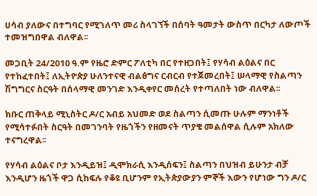ሀሳብ ያለውና በተግባር የሚገለጥ መሪ ስላገኘች በሰባት ዓመታት ውስጥ በርካታ ለውጦች ተመዝግበዋል ብለዋል፡፡

መጋቢት 24/2010 ዓ.ም የዜሮ ድምር ፖለቲካ በር የተዘጋበት፤ የሃሳብ ልዕልና በር የተከፈተበት፤ ለኢትዮጵያ ሁለንተናዊ ብልፅግና ርብርብ የተጀመረበት፤ ሠላማዊ የስልጣን ሽግግርና ስርዓት በሰላማዊ መንገድ እንዲቀየር መሰረት የተጣለበት ነው ብለዋል፡፡

ክቡር ጠቅላይ ሚኒስትር ዶ/ር አብይ አህመድ ወደ ስልጣን ሲመጡ ሁሉም ማንነቶች የሚሳተፉበት ስርዓት በመገንባት የዜጎችን የዘመናት ጥያቄ መልሰዋል ሲሉም አክለው ተናግረዋል፡፡

የሃሳብ ልዕልና ቦታ እንዲይዝ፤ ዲሞክራሲ እንዲሰፍን፤ ስልጣን በህዝብ ይሁንታ ብቻ እንዲሆን ዜጎች ዋጋ ሲከፍሉ የቆዩ ቢሆንም የኢትጵያውያን ምኞች እውን የሆነው ግን ዶ/ር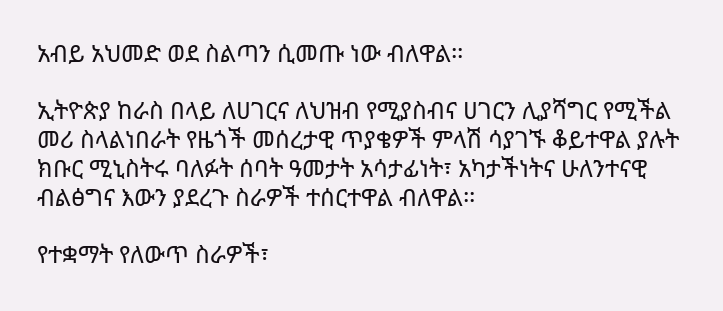አብይ አህመድ ወደ ስልጣን ሲመጡ ነው ብለዋል፡፡

ኢትዮጵያ ከራስ በላይ ለሀገርና ለህዝብ የሚያስብና ሀገርን ሊያሻግር የሚችል መሪ ስላልነበራት የዜጎች መሰረታዊ ጥያቄዎች ምላሽ ሳያገኙ ቆይተዋል ያሉት ክቡር ሚኒስትሩ ባለፉት ሰባት ዓመታት አሳታፊነት፣ አካታችነትና ሁለንተናዊ ብልፅግና እውን ያደረጉ ስራዎች ተሰርተዋል ብለዋል፡፡

የተቋማት የለውጥ ስራዎች፣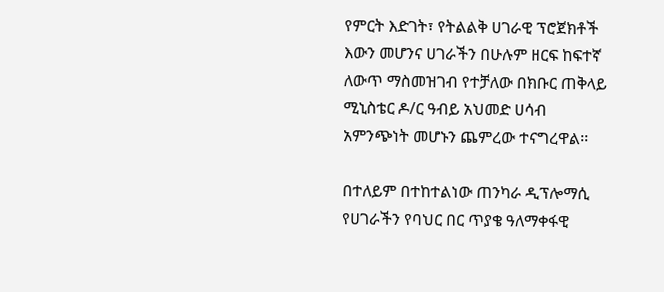የምርት እድገት፣ የትልልቅ ሀገራዊ ፕሮጀክቶች እውን መሆንና ሀገራችን በሁሉም ዘርፍ ከፍተኛ ለውጥ ማስመዝገብ የተቻለው በክቡር ጠቅላይ ሚኒስቴር ዶ/ር ዓብይ አህመድ ሀሳብ አምንጭነት መሆኑን ጨምረው ተናግረዋል፡፡

በተለይም በተከተልነው ጠንካራ ዲፕሎማሲ የሀገራችን የባህር በር ጥያቄ ዓለማቀፋዊ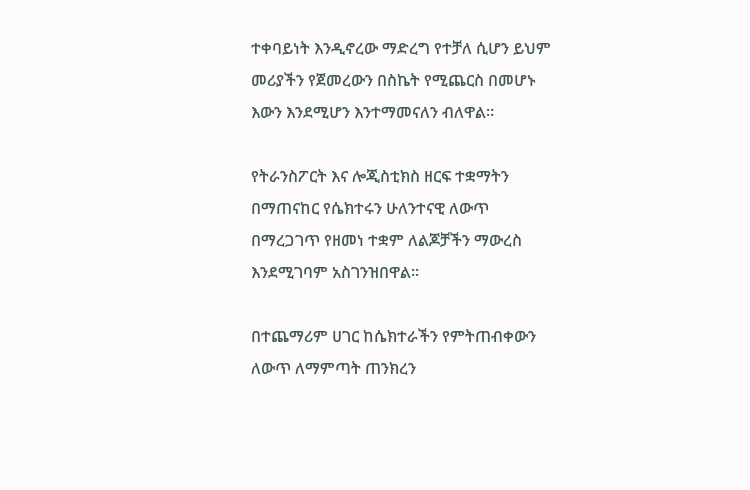ተቀባይነት እንዲኖረው ማድረግ የተቻለ ሲሆን ይህም መሪያችን የጀመረውን በስኬት የሚጨርስ በመሆኑ እውን እንደሚሆን እንተማመናለን ብለዋል፡፡

የትራንስፖርት እና ሎጂስቲክስ ዘርፍ ተቋማትን በማጠናከር የሴክተሩን ሁለንተናዊ ለውጥ በማረጋገጥ የዘመነ ተቋም ለልጆቻችን ማውረስ እንደሚገባም አስገንዝበዋል፡፡

በተጨማሪም ሀገር ከሴክተራችን የምትጠብቀውን ለውጥ ለማምጣት ጠንክረን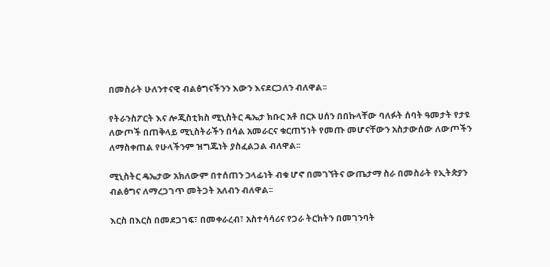በመስራት ሁለንተናዊ ብልፅግናችንን እውን እናደርጋለን ብለዋል፡፡

የትራንስፖርት እና ሎጂስቲክስ ሚኒስትር ዴኤታ ክቡር አቶ በርኦ ሀሰን በበኩላቸው ባለፉት ሰባት ዓመታት የታዩ ለውጦች በጠቅላይ ሚኒስትራችን በሳል አመራርና ቁርጠኝነት የመጡ መሆናቸውን አስታውሰው ለውጦችን ለማስቀጠል የሁላችንም ዝግጁነት ያስፈልጋል ብለዋል፡፡

ሚኒስትር ዴኤታው አክለውም በተሰጠን ኃላፊነት ብቁ ሆኖ በመገኘትና ውጤታማ ስራ በመስራት የኢትጵያን ብልፅግና ለማረጋገጥ መትጋት አለብን ብለዋል፡፡

እርስ በእርስ በመደጋገፍ፣ በመቀራረብ፣ አስተሳሳሪና የጋራ ትርክትን በመገንባት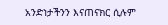አንድነታችንን እናጠናክር ሲሉም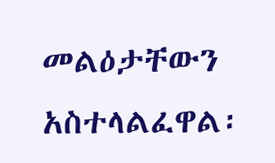መልዕታቸውን አስተላልፈዋል፡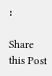፡

Share this Post